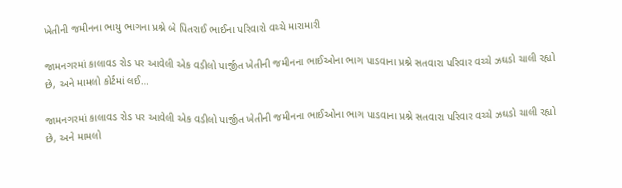ખેતીની જમીનના ભાયુ ભાગના પ્રશ્ને બે પિતરાઈ ભાઈના પરિવારો વચ્ચે મારામારી

જામનગરમાં કાલાવડ રોડ પર આવેલી એક વડીલો પાર્જીત ખેતીની જમીનના ભાઈઓના ભાગ પાડવાના પ્રશ્ને સતવારા પરિવાર વચ્ચે ઝઘડો ચાલી રહ્યો છે, અને મામલો કોર્ટમાં લઈ…

જામનગરમાં કાલાવડ રોડ પર આવેલી એક વડીલો પાર્જીત ખેતીની જમીનના ભાઈઓના ભાગ પાડવાના પ્રશ્ને સતવારા પરિવાર વચ્ચે ઝઘડો ચાલી રહ્યો છે, અને મામલો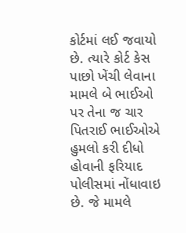કોર્ટમાં લઈ જવાયો છે. ત્યારે કોર્ટ કેસ પાછો ખેંચી લેવાના મામલે બે ભાઈઓ પર તેના જ ચાર પિતરાઈ ભાઈઓએ હુમલો કરી દીધો હોવાની ફરિયાદ પોલીસમાં નોંધાવાઇ છે. જે મામલે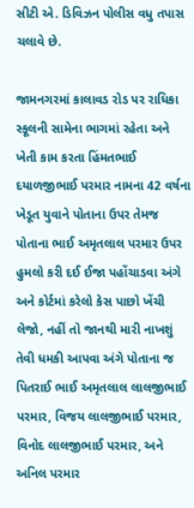સીટી એ. ડિવિઝન પોલીસ વધુ તપાસ ચલાવે છે.

જામનગરમાં કાલાવડ રોડ પર રાધિકા સ્કૂલની સામેના ભાગમાં રહેતા અને ખેતી કામ કરતા હિંમતભાઈ દયાળજીભાઈ પરમાર નામના 42 વર્ષના ખેડૂત યુવાને પોતાના ઉપર તેમજ પોતાના ભાઈ અમૃતલાલ પરમાર ઉપર હુમલો કરી દઈ ઈજા પહોંચાડવા અંગે અને કોર્ટમાં કરેલો કેસ પાછો ખેંચી લેજો, નહીં તો જાનથી મારી નાખશું તેવી ધમકી આપવા અંગે પોતાના જ પિતરાઈ ભાઈ અમૃતલાલ લાલજીભાઈ પરમાર, વિજય લાલજીભાઈ પરમાર, વિનોદ લાલજીભાઈ પરમાર, અને અનિલ પરમાર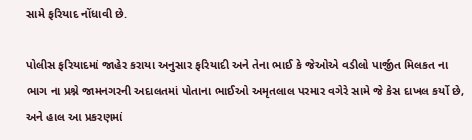સામે ફરિયાદ નોંધાવી છે.

પોલીસ ફરિયાદમાં જાહેર કરાયા અનુસાર ફરિયાદી અને તેના ભાઈ કે જેઓએ વડીલો પાર્જીત મિલકત ના ભાગ ના પ્રશ્ને જામનગરની અદાલતમાં પોતાના ભાઈઓ અમૃતલાલ પરમાર વગેરે સામે જે કેસ દાખલ કર્યો છે, અને હાલ આ પ્રકરણમાં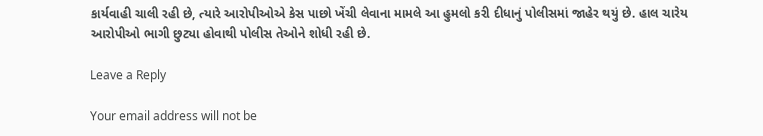કાર્યવાહી ચાલી રહી છે, ત્યારે આરોપીઓએ કેસ પાછો ખેંચી લેવાના મામલે આ હુમલો કરી દીધાનું પોલીસમાં જાહેર થયું છે. હાલ ચારેય આરોપીઓ ભાગી છુટ્યા હોવાથી પોલીસ તેઓને શોધી રહી છે.

Leave a Reply

Your email address will not be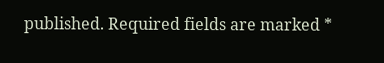published. Required fields are marked *